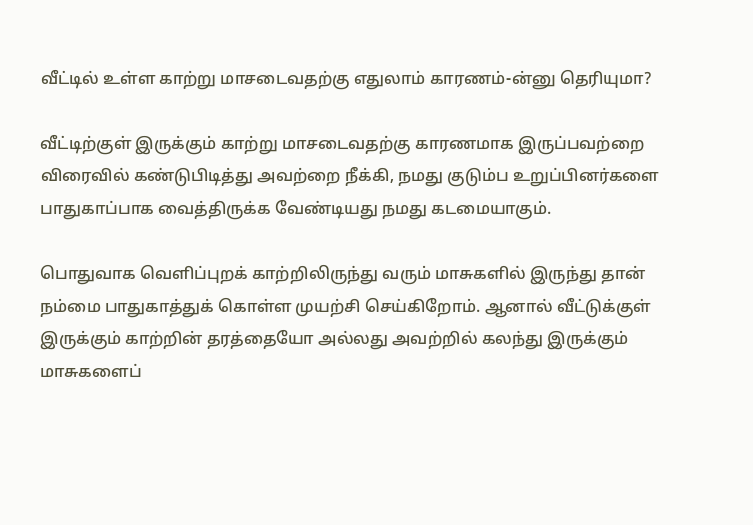வீட்டில் உள்ள காற்று மாசடைவதற்கு எதுலாம் காரணம்-ன்னு தெரியுமா?

வீட்டிற்குள் இருக்கும் காற்று மாசடைவதற்கு காரணமாக இருப்பவற்றை விரைவில் கண்டுபிடித்து அவற்றை நீக்கி, நமது குடும்ப உறுப்பினர்களை பாதுகாப்பாக வைத்திருக்க வேண்டியது நமது கடமையாகும்.

பொதுவாக வெளிப்புறக் காற்றிலிருந்து வரும் மாசுகளில் இருந்து தான் நம்மை பாதுகாத்துக் கொள்ள முயற்சி செய்கிறோம். ஆனால் வீட்டுக்குள் இருக்கும் காற்றின் தரத்தையோ அல்லது அவற்றில் கலந்து இருக்கும் மாசுகளைப்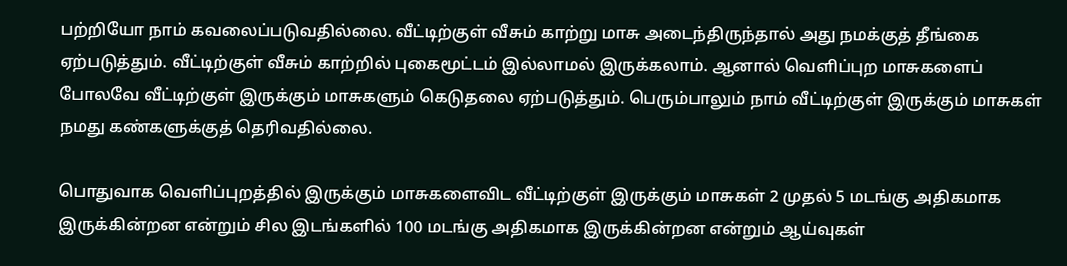பற்றியோ நாம் கவலைப்படுவதில்லை. வீட்டிற்குள் வீசும் காற்று மாசு அடைந்திருந்தால் அது நமக்குத் தீங்கை ஏற்படுத்தும். வீட்டிற்குள் வீசும் காற்றில் புகைமூட்டம் இல்லாமல் இருக்கலாம். ஆனால் வெளிப்புற மாசுகளைப் போலவே வீட்டிற்குள் இருக்கும் மாசுகளும் கெடுதலை ஏற்படுத்தும். பெரும்பாலும் நாம் வீட்டிற்குள் இருக்கும் மாசுகள் நமது கண்களுக்குத் தெரிவதில்லை.

பொதுவாக வெளிப்புறத்தில் இருக்கும் மாசுகளைவிட வீட்டிற்குள் இருக்கும் மாசுகள் 2 முதல் 5 மடங்கு அதிகமாக இருக்கின்றன என்றும் சில இடங்களில் 100 மடங்கு அதிகமாக இருக்கின்றன என்றும் ஆய்வுகள்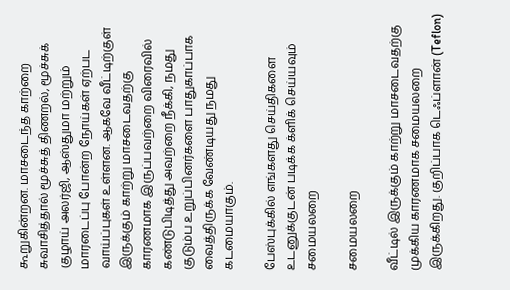கூறுகின்றன. மாசடைந்த காற்றை சுவாசித்தால் மூச்சுத் திணறல், மூச்சுக் குழாய் அலர்ஜி, ஆஸ்துமா மற்றும் மாரடைப்பு போன்ற நோய்கள் ஏற்பட வாய்ப்புகள் உள்ளன. ஆகவே வீட்டிற்குள் இருக்கும் காற்று மாசடைவதற்கு காரணமாக இருப்பவற்றை விரைவில் கண்டுபிடித்து அவற்றை நீக்கி, நமது குடும்ப உறுப்பினர்களை பாதுகாப்பாக வைத்திருக்க வேண்டியது நமது கடமையாகும்.

பேஸ்புக்கில் எங்களது செய்திகளை உடனுக்குடன் படிக்க க்ளிக் செய்யவும்
சமையலறை

சமையலறை

வீட்டில் இருக்கும் காற்று மாசடைவதற்கு முக்கிய காரணமாக சமையலறை இருக்கிறது. குறிப்பாக டெஃப்ளான் (Teflon)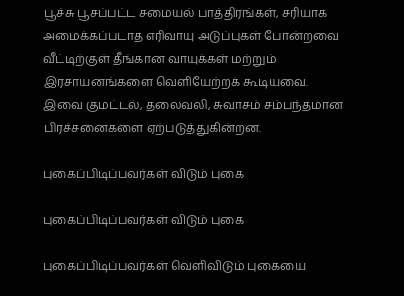பூச்சு பூசப்பட்ட சமையல் பாத்திரங்கள், சரியாக அமைக்கப்படாத எரிவாயு அடுப்புகள் போன்றவை வீட்டிற்குள் தீங்கான வாயுக்கள் மற்றும் இரசாயனங்களை வெளியேற்றக் கூடியவை. இவை குமட்டல், தலைவலி, சுவாசம் சம்பந்தமான பிரச்சனைகளை ஏற்படுத்துகின்றன.

புகைப்பிடிப்பவர்கள் விடும் புகை

புகைப்பிடிப்பவர்கள் விடும் புகை

புகைப்பிடிப்பவர்கள் வெளிவிடும் புகையை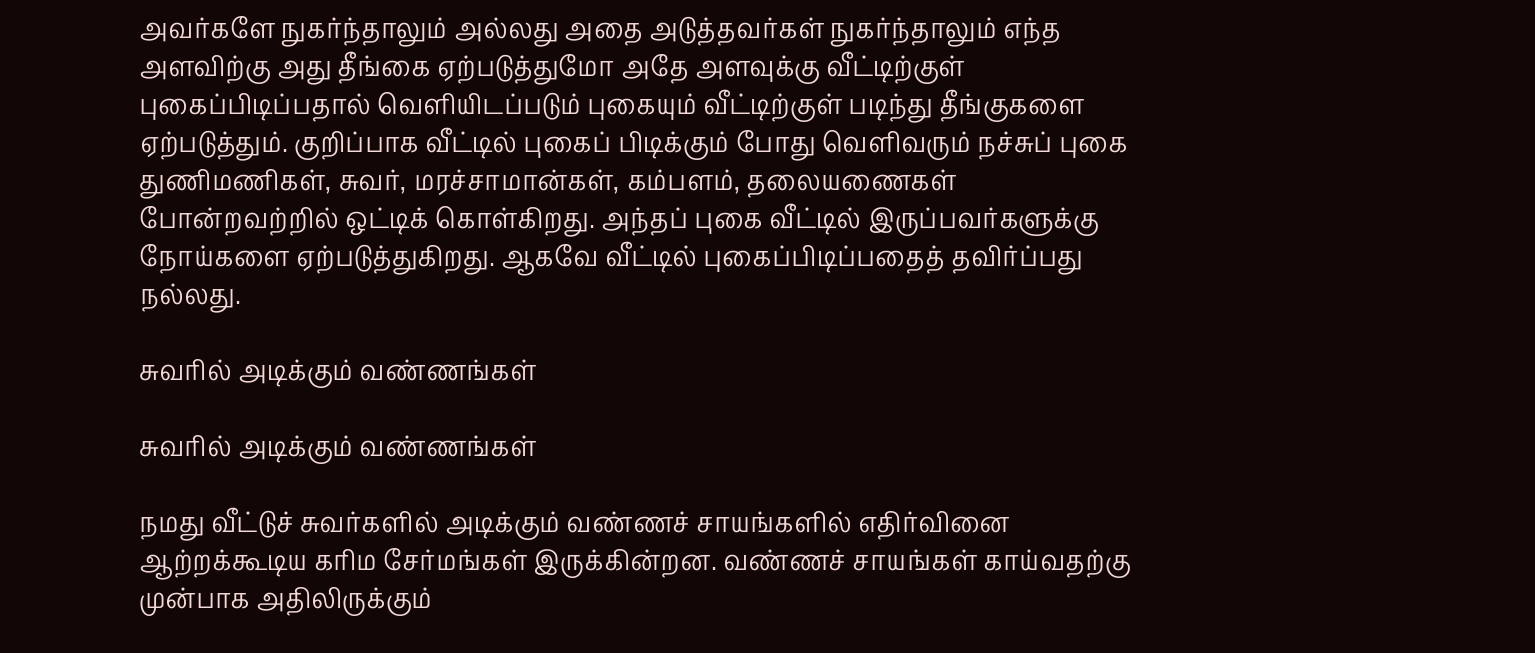அவர்களே நுகர்ந்தாலும் அல்லது அதை அடுத்தவர்கள் நுகர்ந்தாலும் எந்த அளவிற்கு அது தீங்கை ஏற்படுத்துமோ அதே அளவுக்கு வீட்டிற்குள் புகைப்பிடிப்பதால் வெளியிடப்படும் புகையும் வீட்டிற்குள் படிந்து தீங்குகளை ஏற்படுத்தும். குறிப்பாக வீட்டில் புகைப் பிடிக்கும் போது வெளிவரும் நச்சுப் புகை துணிமணிகள், சுவர், மரச்சாமான்கள், கம்பளம், தலையணைகள் போன்றவற்றில் ஒட்டிக் கொள்கிறது. அந்தப் புகை வீட்டில் இருப்பவர்களுக்கு நோய்களை ஏற்படுத்துகிறது. ஆகவே வீட்டில் புகைப்பிடிப்பதைத் தவிர்ப்பது நல்லது.

சுவரில் அடிக்கும் வண்ணங்கள்

சுவரில் அடிக்கும் வண்ணங்கள்

நமது வீட்டுச் சுவர்களில் அடிக்கும் வண்ணச் சாயங்களில் எதிர்வினை ஆற்றக்கூடிய கரிம சேர்மங்கள் இருக்கின்றன. வண்ணச் சாயங்கள் காய்வதற்கு முன்பாக அதிலிருக்கும்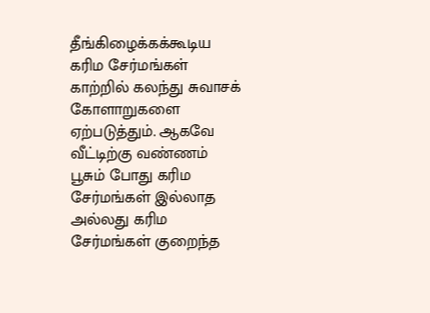தீங்கிழைக்கக்கூடிய கரிம சேர்மங்கள் காற்றில் கலந்து சுவாசக் கோளாறுகளை ஏற்படுத்தும். ஆகவே வீட்டிற்கு வண்ணம் பூசும் போது கரிம சேர்மங்கள் இல்லாத அல்லது கரிம சேர்மங்கள் குறைந்த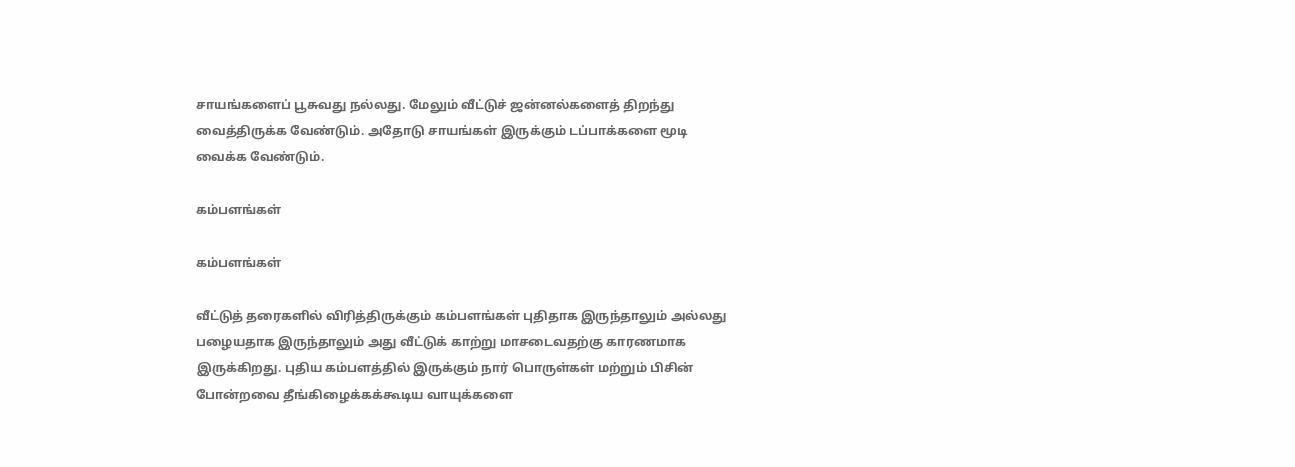சாயங்களைப் பூசுவது நல்லது. மேலும் வீட்டுச் ஜன்னல்களைத் திறந்து வைத்திருக்க வேண்டும். அதோடு சாயங்கள் இருக்கும் டப்பாக்களை மூடி வைக்க வேண்டும்.

கம்பளங்கள்

கம்பளங்கள்

வீட்டுத் தரைகளில் விரித்திருக்கும் கம்பளங்கள் புதிதாக இருந்தாலும் அல்லது பழையதாக இருந்தாலும் அது வீட்டுக் காற்று மாசடைவதற்கு காரணமாக இருக்கிறது. புதிய கம்பளத்தில் இருக்கும் நார் பொருள்கள் மற்றும் பிசின் போன்றவை தீங்கிழைக்கக்கூடிய வாயுக்களை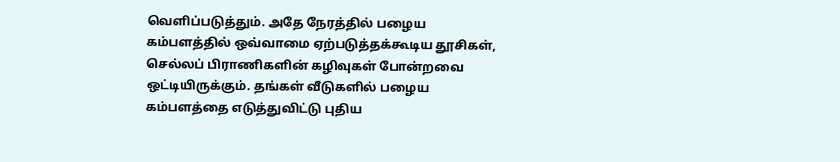வெளிப்படுத்தும். அதே நேரத்தில் பழைய கம்பளத்தில் ஒவ்வாமை ஏற்படுத்தக்கூடிய தூசிகள், செல்லப் பிராணிகளின் கழிவுகள் போன்றவை ஒட்டியிருக்கும். தங்கள் வீடுகளில் பழைய கம்பளத்தை எடுத்துவிட்டு புதிய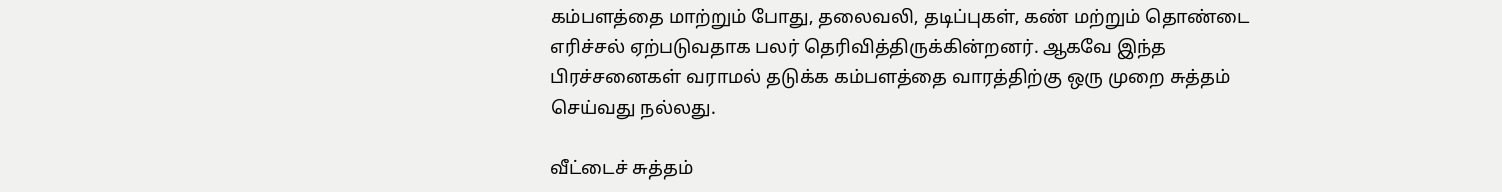கம்பளத்தை மாற்றும் போது, தலைவலி, தடிப்புகள், கண் மற்றும் தொண்டை எரிச்சல் ஏற்படுவதாக பலர் தெரிவித்திருக்கின்றனர். ஆகவே இந்த பிரச்சனைகள் வராமல் தடுக்க கம்பளத்தை வாரத்திற்கு ஒரு முறை சுத்தம் செய்வது நல்லது.

வீட்டைச் சுத்தம்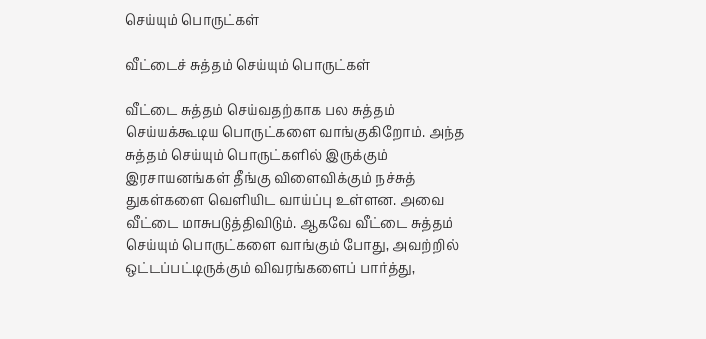செய்யும் பொருட்கள்

வீட்டைச் சுத்தம் செய்யும் பொருட்கள்

வீட்டை சுத்தம் செய்வதற்காக பல சுத்தம் செய்யக்கூடிய பொருட்களை வாங்குகிறோம். அந்த சுத்தம் செய்யும் பொருட்களில் இருக்கும் இரசாயனங்கள் தீங்கு விளைவிக்கும் நச்சுத் துகள்களை வெளியிட வாய்ப்பு உள்ளன. அவை வீட்டை மாசுபடுத்திவிடும். ஆகவே வீட்டை சுத்தம் செய்யும் பொருட்களை வாங்கும் போது, அவற்றில் ஒட்டப்பட்டிருக்கும் விவரங்களைப் பார்த்து,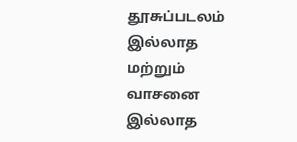தூசுப்படலம் இல்லாத மற்றும் வாசனை இல்லாத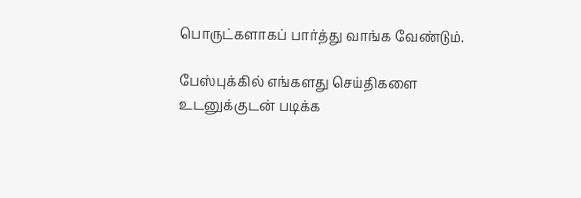பொருட்களாகப் பார்த்து வாங்க வேண்டும்.

பேஸ்புக்கில் எங்களது செய்திகளை உடனுக்குடன் படிக்க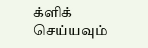க்ளிக் செய்யவும்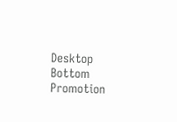Desktop Bottom Promotion